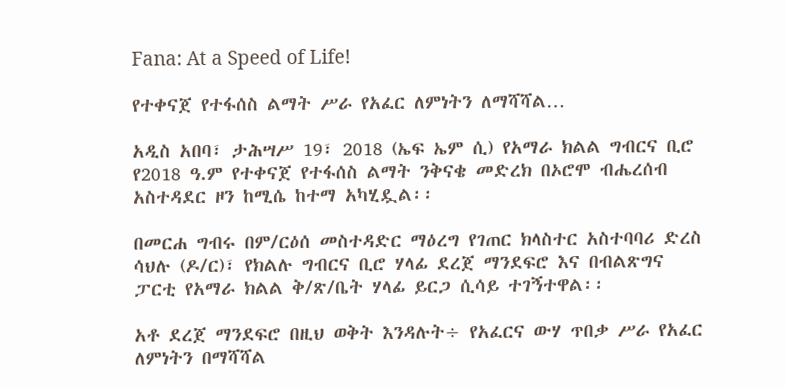Fana: At a Speed of Life!

የተቀናጀ የተፋሰስ ልማት ሥራ የአፈር ለምነትን ለማሻሻል…

አዲስ አበባ፣ ታሕሣሥ 19፣ 2018 (ኤፍ ኤም ሲ) የአማራ ክልል ግብርና ቢሮ የ2018 ዓ.ም የተቀናጀ የተፋሰስ ልማት ንቅናቄ መድረክ በኦሮሞ ብሔረሰብ አስተዳደር ዞን ከሚሴ ከተማ አካሂዷል፡፡

በመርሐ ግብሩ በም/ርዕሰ መስተዳድር ማዕረግ የገጠር ክላስተር አስተባባሪ ድረስ ሳህሉ (ዶ/ር)፣ የክልሉ ግብርና ቢሮ ሃላፊ ደረጀ ማንደፍሮ እና በብልጽግና ፓርቲ የአማራ ክልል ቅ/ጽ/ቤት ሃላፊ ይርጋ ሲሳይ ተገኝተዋል፡፡

አቶ ደረጀ ማንደፍሮ በዚህ ወቅት እንዳሉት÷ የአፈርና ውሃ ጥበቃ ሥራ የአፈር ለምነትን በማሻሻል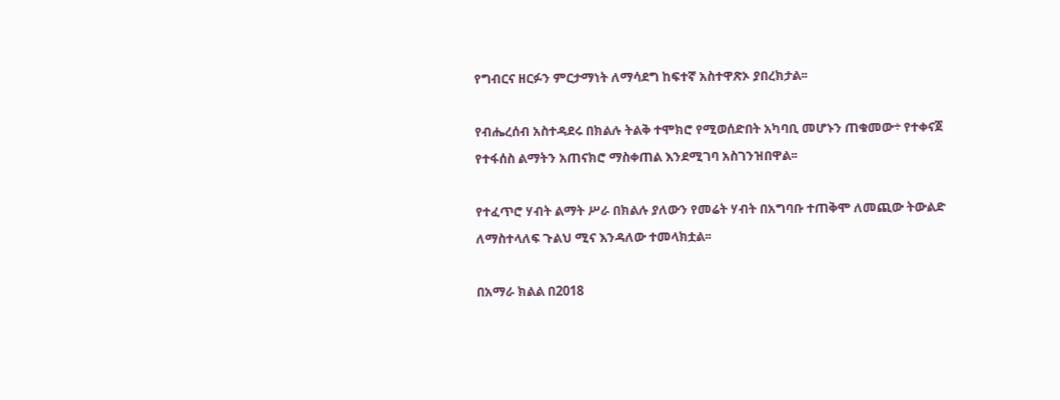የግብርና ዘርፉን ምርታማነት ለማሳደግ ከፍተኛ አስተዋጽኦ ያበረክታል፡፡

የብሔረሰብ አስተዳደሩ በክልሉ ትልቅ ተሞክሮ የሚወሰድበት አካባቢ መሆኑን ጠቁመው÷ የተቀናጀ የተፋሰስ ልማትን አጠናክሮ ማስቀጠል እንደሚገባ አስገንዝበዋል፡፡

የተፈጥሮ ሃብት ልማት ሥራ በክልሉ ያለውን የመሬት ሃብት በአግባቡ ተጠቅሞ ለመጪው ትውልድ ለማስተላለፍ ጉልህ ሚና እንዳለው ተመላክቷል፡፡

በአማራ ክልል በ2018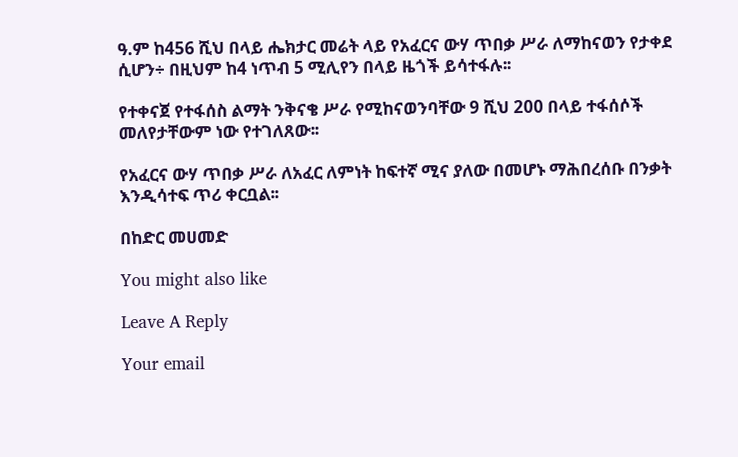ዓ.ም ከ456 ሺህ በላይ ሔክታር መሬት ላይ የአፈርና ውሃ ጥበቃ ሥራ ለማከናወን የታቀደ ሲሆን÷ በዚህም ከ4 ነጥብ 5 ሚሊየን በላይ ዜጎች ይሳተፋሉ፡፡

የተቀናጀ የተፋሰስ ልማት ንቅናቄ ሥራ የሚከናወንባቸው 9 ሺህ 200 በላይ ተፋሰሶች መለየታቸውም ነው የተገለጸው፡፡

የአፈርና ውሃ ጥበቃ ሥራ ለአፈር ለምነት ከፍተኛ ሚና ያለው በመሆኑ ማሕበረሰቡ በንቃት እንዲሳተፍ ጥሪ ቀርቧል፡፡

በከድር መሀመድ

You might also like

Leave A Reply

Your email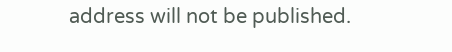address will not be published.